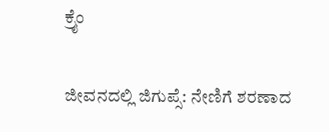ಕ್ರೈಂ

ಜೀವನದಲ್ಲಿ ಜಿಗುಪ್ಸೆ: ನೇಣಿಗೆ ಶರಣಾದ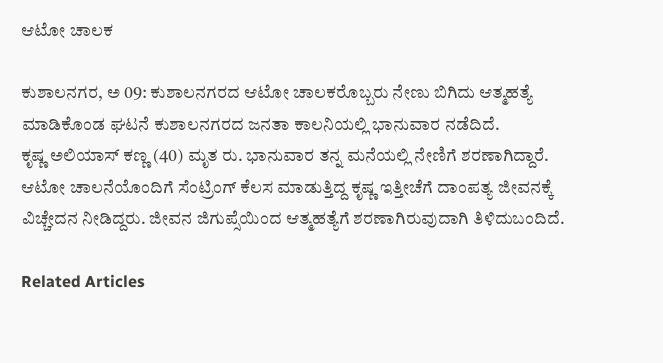ಆಟೋ ಚಾಲಕ

ಕುಶಾಲನಗರ, ಅ 09: ಕುಶಾಲನಗರದ ಆಟೋ ಚಾಲಕರೊಬ್ಬರು ನೇಣು‌ ಬಿಗಿದು ಆತ್ಮಹತ್ಯೆ ಮಾಡಿಕೊಂಡ ಘಟನೆ ಕುಶಾಲನಗರದ ಜನತಾ ಕಾಲನಿಯಲ್ಲಿ ಭಾನುವಾರ ನಡೆದಿದೆ.
ಕೃಷ್ಣ ಅಲಿಯಾಸ್ ಕಣ್ಣ (40) ಮೃತ ರು. ಭಾನುವಾರ ತನ್ನ ಮನೆಯಲ್ಲಿ ನೇಣಿಗೆ ಶರಣಾಗಿದ್ದಾರೆ.
ಆಟೋ ಚಾಲನೆಯೊಂದಿಗೆ ಸೆಂಟ್ರಿಂಗ್ ಕೆಲಸ‌ ಮಾಡುತ್ತಿದ್ದ ಕೃಷ್ಣ ಇತ್ತೀಚೆಗೆ ದಾಂಪತ್ಯ ಜೀವನಕ್ಕೆ ವಿಚ್ಚೇದನ ನೀಡಿದ್ದರು. ಜೀವನ‌ ಜಿಗುಪ್ಸೆಯಿಂದ ಆತ್ಮಹತ್ಯೆಗೆ ಶರಣಾಗಿರುವುದಾಗಿ ತಿಳಿದುಬಂದಿದೆ.

Related Articles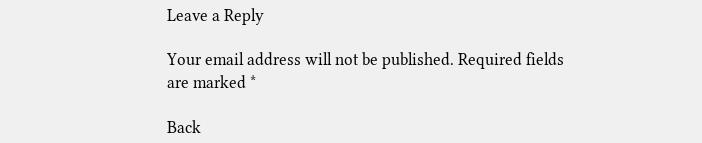Leave a Reply

Your email address will not be published. Required fields are marked *

Back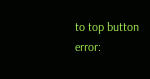to top button
error: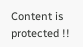Content is protected !!